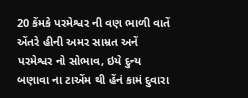20 કેંમકે પરમેશ્વર ની વણ ભાળી વાતેં એંતરે હીની અમર સામ્રત અનેં પરમેશ્વર નો સોભાવ, ઇયે દુન્ય બણાવા ના ટાએંમ થી હેંનં કામં દુવારા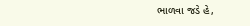ભાળવા જડે હે,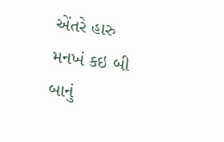એંતરે હારુ મનખં કઇ બી બાનું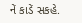નેં કાડેં સકહે.